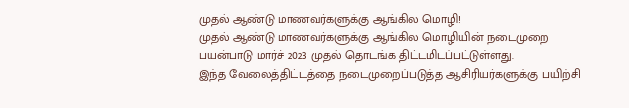முதல் ஆண்டு மாணவர்களுக்கு ஆங்கில மொழி!
முதல் ஆண்டு மாணவர்களுக்கு ஆங்கில மொழியின் நடைமுறை பயன்பாடு மார்ச் 2023 முதல் தொடங்க திட்டமிடப்பட்டுள்ளது.
இந்த வேலைத்திட்டத்தை நடைமுறைப்படுத்த ஆசிரியர்களுக்கு பயிற்சி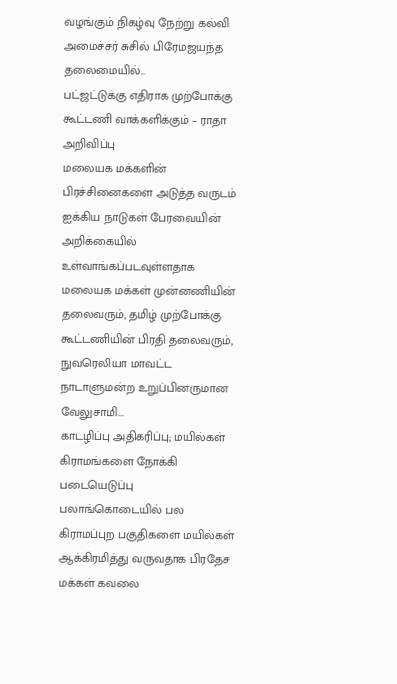வழங்கும் நிகழ்வு நேற்று கல்வி அமைச்சர் சுசில் பிரேமஜயந்த தலைமையில்...
பட்ஜட்டுக்கு எதிராக முற்போக்கு கூட்டணி வாக்களிக்கும் – ராதா அறிவிப்பு
மலையக மக்களின் பிரச்சினைகளை அடுத்த வருடம் ஐக்கிய நாடுகள் பேரவையின் அறிக்கையில் உள்வாங்கப்படவுள்ளதாக மலையக மக்கள் முன்னணியின் தலைவரும், தமிழ் முற்போக்கு கூட்டணியின் பிரதி தலைவரும், நுவரெலியா மாவட்ட நாடாளுமன்ற உறுப்பினருமான வேலுசாமி...
காடழிப்பு அதிகரிப்பு; மயில்கள் கிராமங்களை நோக்கி படையெடுப்பு
பலாங்கொடையில் பல கிராமப்புற பகுதிகளை மயில்கள் ஆக்கிரமித்து வருவதாக பிரதேச மக்கள் கவலை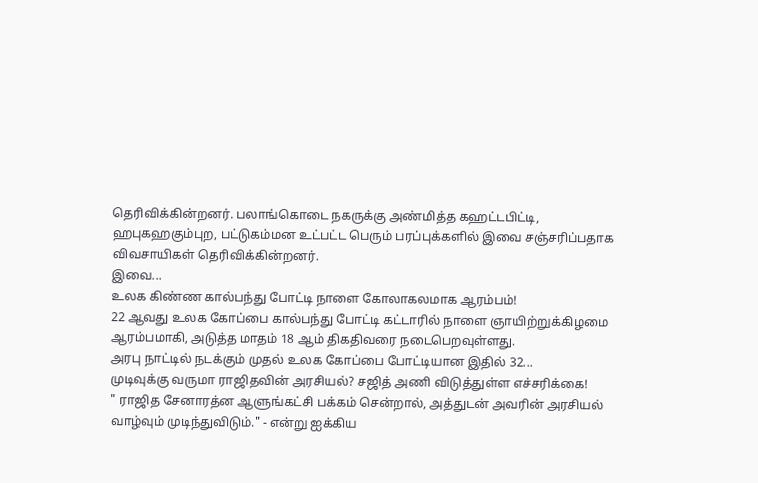தெரிவிக்கின்றனர். பலாங்கொடை நகருக்கு அண்மித்த கஹட்டபிட்டி, ஹபுகஹகும்புற, பட்டுகம்மன உட்பட்ட பெரும் பரப்புக்களில் இவை சஞ்சரிப்பதாக விவசாயிகள் தெரிவிக்கின்றனர்.
இவை...
உலக கிண்ண கால்பந்து போட்டி நாளை கோலாகலமாக ஆரம்பம்!
22 ஆவது உலக கோப்பை கால்பந்து போட்டி கட்டாரில் நாளை ஞாயிற்றுக்கிழமை ஆரம்பமாகி, அடுத்த மாதம் 18 ஆம் திகதிவரை நடைபெறவுள்ளது.
அரபு நாட்டில் நடக்கும் முதல் உலக கோப்பை போட்டியான இதில் 32...
முடிவுக்கு வருமா ராஜிதவின் அரசியல்? சஜித் அணி விடுத்துள்ள எச்சரிக்கை!
" ராஜித சேனாரத்ன ஆளுங்கட்சி பக்கம் சென்றால், அத்துடன் அவரின் அரசியல் வாழ்வும் முடிந்துவிடும்." - என்று ஐக்கிய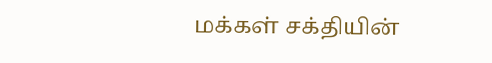மக்கள் சக்தியின்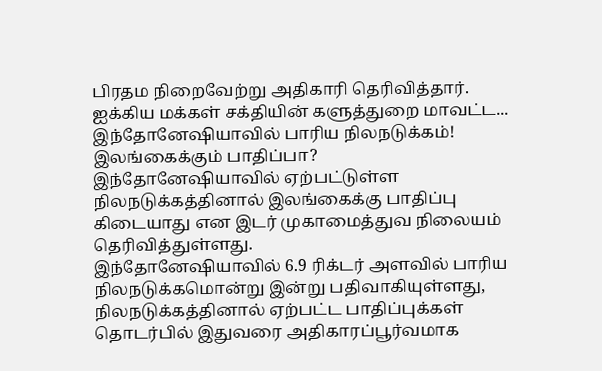பிரதம நிறைவேற்று அதிகாரி தெரிவித்தார்.
ஐக்கிய மக்கள் சக்தியின் களுத்துறை மாவட்ட...
இந்தோனேஷியாவில் பாரிய நிலநடுக்கம்! இலங்கைக்கும் பாதிப்பா?
இந்தோனேஷியாவில் ஏற்பட்டுள்ள நிலநடுக்கத்தினால் இலங்கைக்கு பாதிப்பு கிடையாது என இடர் முகாமைத்துவ நிலையம் தெரிவித்துள்ளது.
இந்தோனேஷியாவில் 6.9 ரிக்டர் அளவில் பாரிய நிலநடுக்கமொன்று இன்று பதிவாகியுள்ளது,
நிலநடுக்கத்தினால் ஏற்பட்ட பாதிப்புக்கள் தொடர்பில் இதுவரை அதிகாரப்பூர்வமாக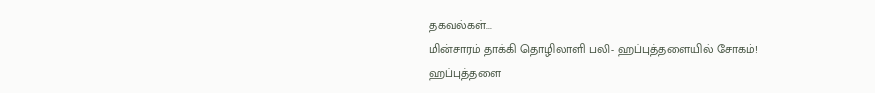தகவல்கள்...
மின்சாரம் தாக்கி தொழிலாளி பலி- ஹப்புத்தளையில் சோகம்!
ஹப்புத்தளை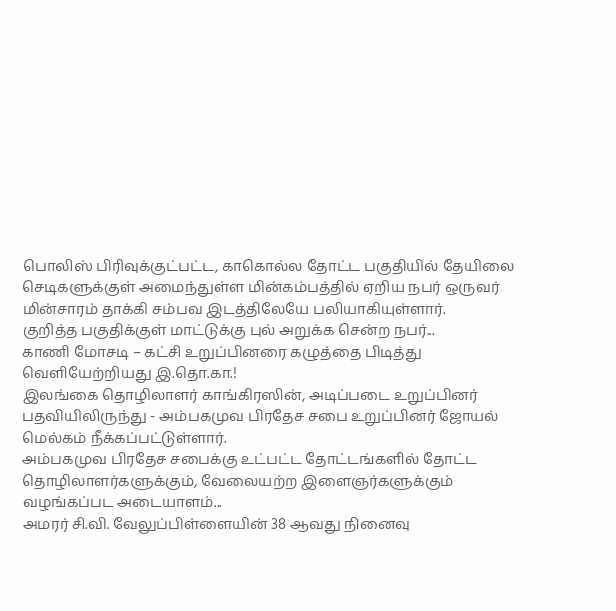பொலிஸ் பிரிவுக்குட்பட்ட, காகொல்ல தோட்ட பகுதியில் தேயிலை செடிகளுக்குள் அமைந்துள்ள மின்கம்பத்தில் ஏறிய நபர் ஒருவர் மின்சாரம் தாக்கி சம்பவ இடத்திலேயே பலியாகியுள்ளார்.
குறித்த பகுதிக்குள் மாட்டுக்கு புல் அறுக்க சென்ற நபர்...
காணி மோசடி – கட்சி உறுப்பினரை கழுத்தை பிடித்து வெளியேற்றியது இ.தொ.கா.!
இலங்கை தொழிலாளர் காங்கிரஸின், அடிப்படை உறுப்பினர் பதவியிலிருந்து - அம்பகமுவ பிரதேச சபை உறுப்பினர் ஜோயல் மெல்கம் நீக்கப்பட்டுள்ளார்.
அம்பகமுவ பிரதேச சபைக்கு உட்பட்ட தோட்டங்களில் தோட்ட தொழிலாளர்களுக்கும், வேலையற்ற இளைஞர்களுக்கும் வழங்கப்பட அடையாளம்...
அமரர் சி.வி. வேலுப்பிள்ளையின் 38 ஆவது நினைவு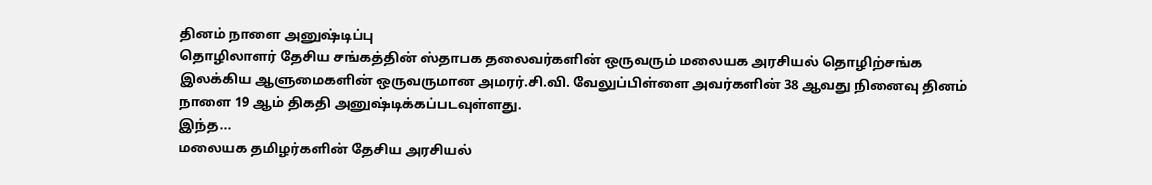தினம் நாளை அனுஷ்டிப்பு
தொழிலாளர் தேசிய சங்கத்தின் ஸ்தாபக தலைவர்களின் ஒருவரும் மலையக அரசியல் தொழிற்சங்க இலக்கிய ஆளுமைகளின் ஒருவருமான அமரர்.சி.வி. வேலுப்பிள்ளை அவர்களின் 38 ஆவது நினைவு தினம் நாளை 19 ஆம் திகதி அனுஷ்டிக்கப்படவுள்ளது.
இந்த...
மலையக தமிழர்களின் தேசிய அரசியல்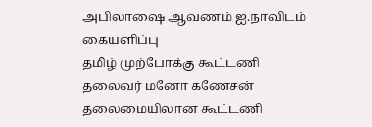அபிலாஷை ஆவணம் ஐ.நாவிடம் கையளிப்பு
தமிழ் முற்போக்கு கூட்டணி தலைவர் மனோ கணேசன் தலைமையிலான கூட்டணி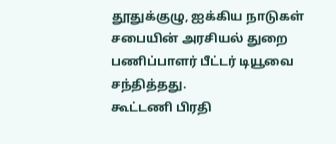தூதுக்குழு, ஐக்கிய நாடுகள் சபையின் அரசியல் துறை பணிப்பாளர் பீட்டர் டியூவை சந்தித்தது.
கூட்டணி பிரதி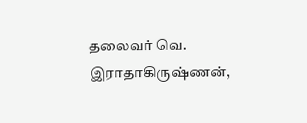தலைவர் வெ. இராதாகிருஷ்ணன்,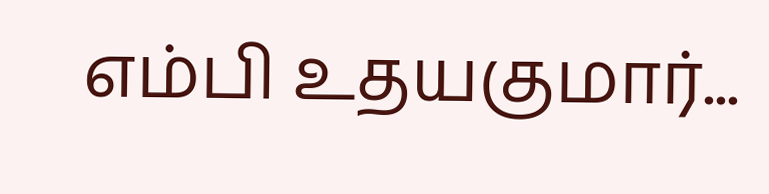எம்பி உதயகுமார்...